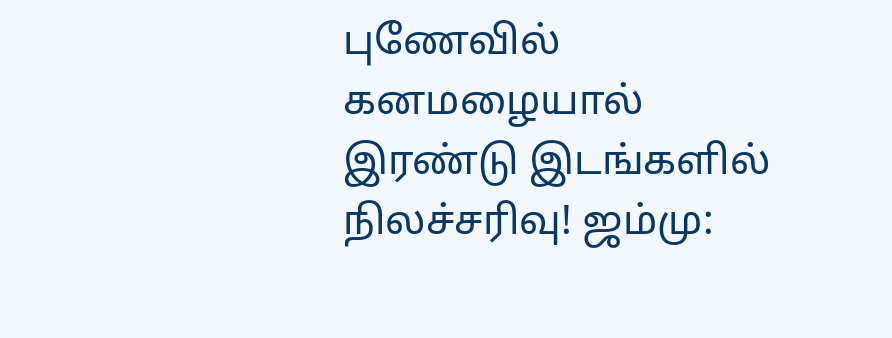புணேவில் கனமழையால் இரண்டு இடங்களில் நிலச்சரிவு! ஜம்மு: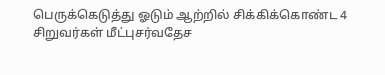பெருக்கெடுத்து ஓடும் ஆற்றில் சிக்கிக்கொண்ட 4 சிறுவர்கள் மீட்புசர்வதேச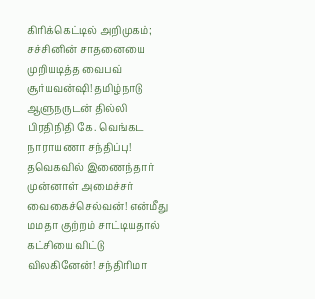கிரிக்கெட்டில் அறிமுகம்; சச்சினின் சாதனையை முறியடித்த வைபவ் சூர்யவன்ஷி! தமிழ்நாடு ஆளுநருடன் தில்லி பிரதிநிதி கே. வெங்கட நாராயணா சந்திப்பு! தவெகவில் இணைந்தார் முன்னாள் அமைச்சர் வைகைச்செல்வன்! என்மீது மமதா குற்றம் சாட்டியதால் கட்சியை விட்டு விலகினேன்! சந்திரிமா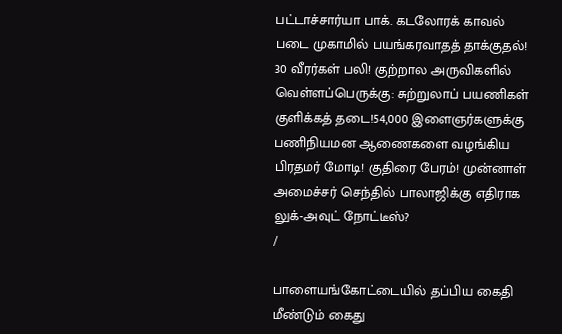பட்டாச்சார்யா பாக். கடலோரக் காவல் படை முகாமில் பயங்கரவாதத் தாக்குதல்! 30 வீரர்கள் பலி! குற்றால அருவிகளில் வெள்ளப்பெருக்கு: சுற்றுலாப் பயணிகள் குளிக்கத் தடை!54,000 இளைஞர்களுக்கு பணிநியமன ஆணைகளை வழங்கிய பிரதமர் மோடி! குதிரை பேரம்! முன்னாள் அமைச்சர் செந்தில் பாலாஜிக்கு எதிராக லுக்-அவுட் நோட்டீஸ்?
/

பாளையங்கோட்டையில் தப்பிய கைதி மீண்டும் கைது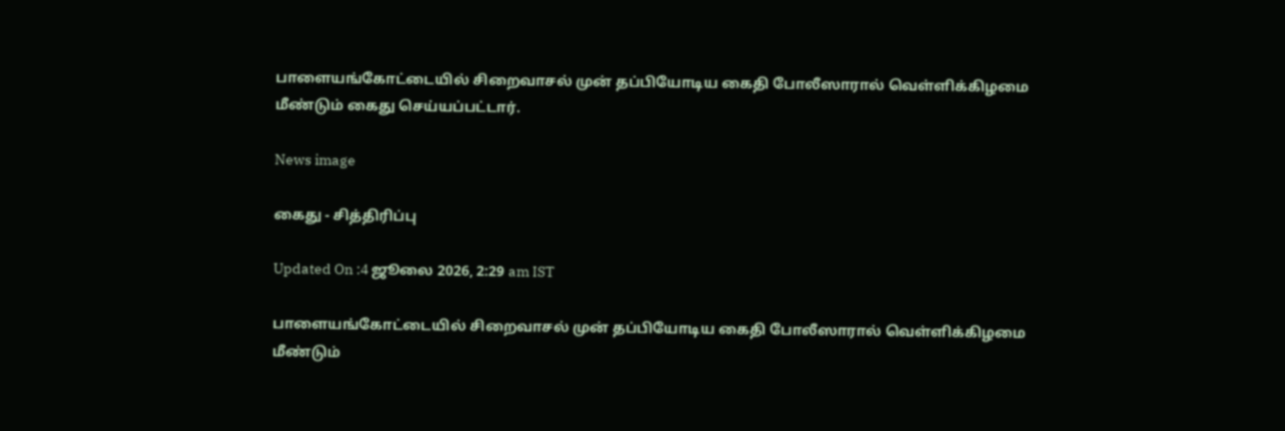பாளையங்கோட்டையில் சிறைவாசல் முன் தப்பியோடிய கைதி போலீஸாரால் வெள்ளிக்கிழமை மீண்டும் கைது செய்யப்பட்டார்.

News image

கைது - சித்திரிப்பு

Updated On :4 ஜூலை 2026, 2:29 am IST

பாளையங்கோட்டையில் சிறைவாசல் முன் தப்பியோடிய கைதி போலீஸாரால் வெள்ளிக்கிழமை மீண்டும்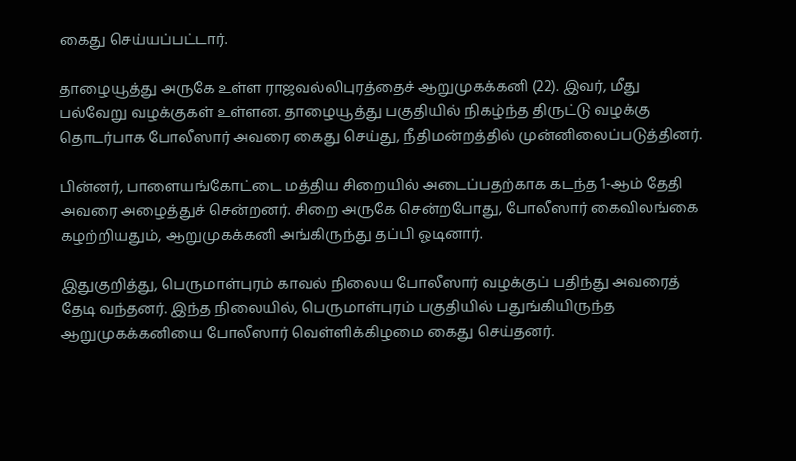கைது செய்யப்பட்டார்.

தாழையூத்து அருகே உள்ள ராஜவல்லிபுரத்தைச் ஆறுமுகக்கனி (22). இவர், மீது பல்வேறு வழக்குகள் உள்ளன. தாழையூத்து பகுதியில் நிகழ்ந்த திருட்டு வழக்கு தொடர்பாக போலீஸார் அவரை கைது செய்து, நீதிமன்றத்தில் முன்னிலைப்படுத்தினர்.

பின்னர், பாளையங்கோட்டை மத்திய சிறையில் அடைப்பதற்காக கடந்த 1-ஆம் தேதி அவரை அழைத்துச் சென்றனர். சிறை அருகே சென்றபோது, போலீஸார் கைவிலங்கை கழற்றியதும், ஆறுமுகக்கனி அங்கிருந்து தப்பி ஓடினார்.

இதுகுறித்து, பெருமாள்புரம் காவல் நிலைய போலீஸார் வழக்குப் பதிந்து அவரைத் தேடி வந்தனர். இந்த நிலையில், பெருமாள்புரம் பகுதியில் பதுங்கியிருந்த ஆறுமுகக்கனியை போலீஸார் வெள்ளிக்கிழமை கைது செய்தனர்.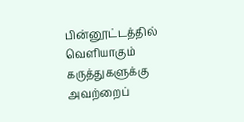பின்னூட்டத்தில் வெளியாகும் கருத்துகளுக்கு அவற்றைப்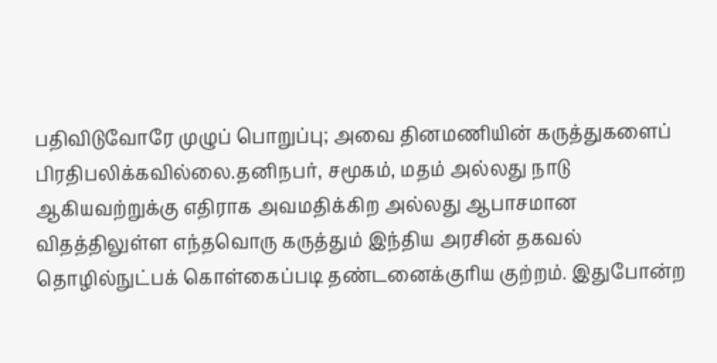பதிவிடுவோரே முழுப் பொறுப்பு; அவை தினமணியின் கருத்துகளைப் பிரதிபலிக்கவில்லை.தனிநபர், சமூகம், மதம் அல்லது நாடு ஆகியவற்றுக்கு எதிராக அவமதிக்கிற அல்லது ஆபாசமான விதத்திலுள்ள எந்தவொரு கருத்தும் இந்திய அரசின் தகவல் தொழில்நுட்பக் கொள்கைப்படி தண்டனைக்குரிய குற்றம். இதுபோன்ற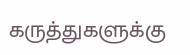கருத்துகளுக்கு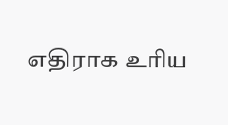எதிராக உரிய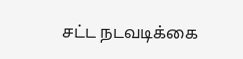சட்ட நடவடிக்கை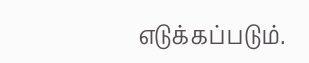எடுக்கப்படும்.